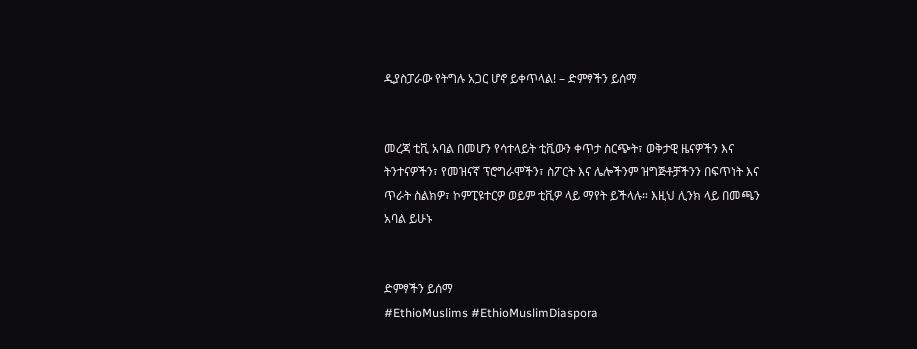ዲያስፓራው የትግሉ አጋር ሆኖ ይቀጥላል! – ድምፃችን ይሰማ


መረጃ ቲቪ አባል በመሆን የሳተላይት ቲቪውን ቀጥታ ስርጭት፣ ወቅታዊ ዜናዎችን እና ትንተናዎችን፣ የመዝናኛ ፕሮግራሞችን፣ ስፖርት እና ሌሎችንም ዝግጅቶቻችንን በፍጥነት እና ጥራት ስልክዎ፣ ኮምፒዩተርዎ ወይም ቲቪዎ ላይ ማየት ይችላሉ። እዚህ ሊንክ ላይ በመጫን አባል ይሁኑ


ድምፃችን ይሰማ
#EthioMuslims #EthioMuslimDiaspora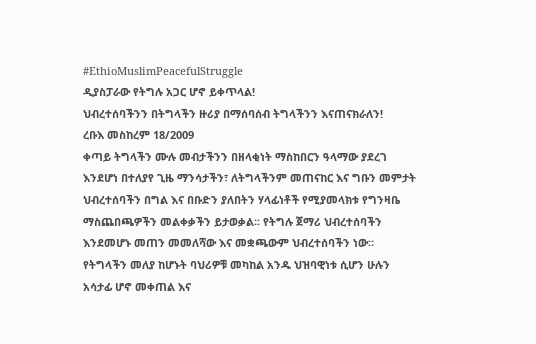#EthioMuslimPeacefulStruggle
ዲያስፓራው የትግሉ አጋር ሆኖ ይቀጥላል!
ህብረተሰባችንን በትግላችን ዙሪያ በማሰባሰብ ትግላችንን እናጠናክራለን!
ረቡእ መስከረም 18/2009
ቀጣይ ትግላችን ሙሉ መብታችንን በዘላቂነት ማስከበርን ዓላማው ያደረገ
እንደሆነ በተለያየ ጊዜ ማንሳታችን፣ ለትግላችንም መጠናከር እና ግቡን መምታት
ህብረተሰባችን በግል እና በቡድን ያለበትን ሃላፊነቶች የሚያመላክቱ የግንዛቤ
ማስጨበጫዎችን መልቀቃችን ይታወቃል፡፡ የትግሉ ጀማሪ ህብረተሰባችን
እንደመሆኑ መጠን መመለሻው እና መቋጫውም ህብረተሰባችን ነው።
የትግላችን መለያ ከሆኑት ባህሪዎቹ መካከል አንዱ ህዝባዊነቱ ሲሆን ሁሉን
አሳታፊ ሆኖ መቀጠል እና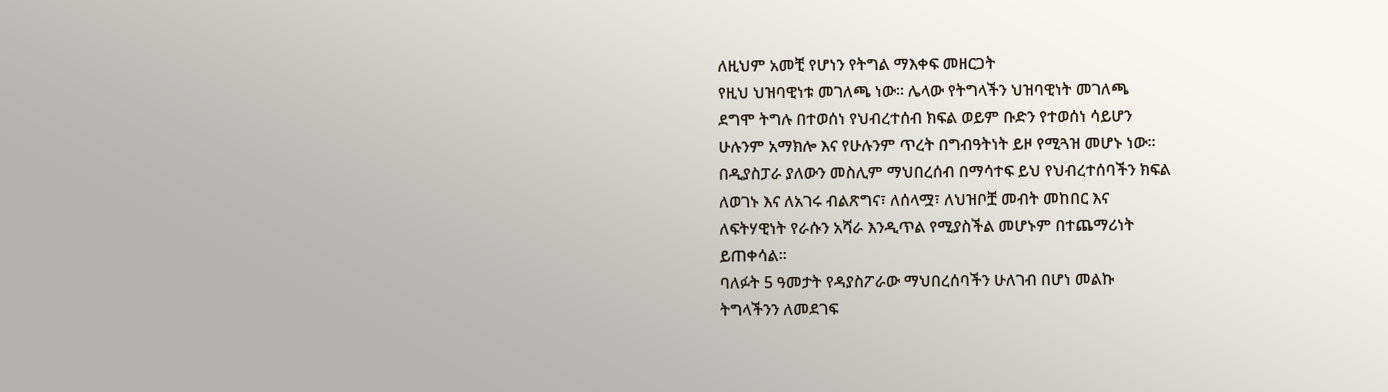ለዚህም አመቺ የሆነን የትግል ማእቀፍ መዘርጋት
የዚህ ህዝባዊነቱ መገለጫ ነው። ሌላው የትግላችን ህዝባዊነት መገለጫ
ደግሞ ትግሉ በተወሰነ የህብረተሰብ ክፍል ወይም ቡድን የተወሰነ ሳይሆን
ሁሉንም አማክሎ እና የሁሉንም ጥረት በግብዓትነት ይዞ የሚጓዝ መሆኑ ነው።
በዲያስፓራ ያለውን መስሊም ማህበረሰብ በማሳተፍ ይህ የህብረተሰባችን ክፍል
ለወገኑ እና ለአገሩ ብልጽግና፣ ለሰላሟ፣ ለህዝቦቿ መብት መከበር እና
ለፍትሃዊነት የራሱን አሻራ እንዲጥል የሚያስችል መሆኑም በተጨማሪነት
ይጠቀሳል፡፡
ባለፉት 5 ዓመታት የዳያስፖራው ማህበረሰባችን ሁለገብ በሆነ መልኩ
ትግላችንን ለመደገፍ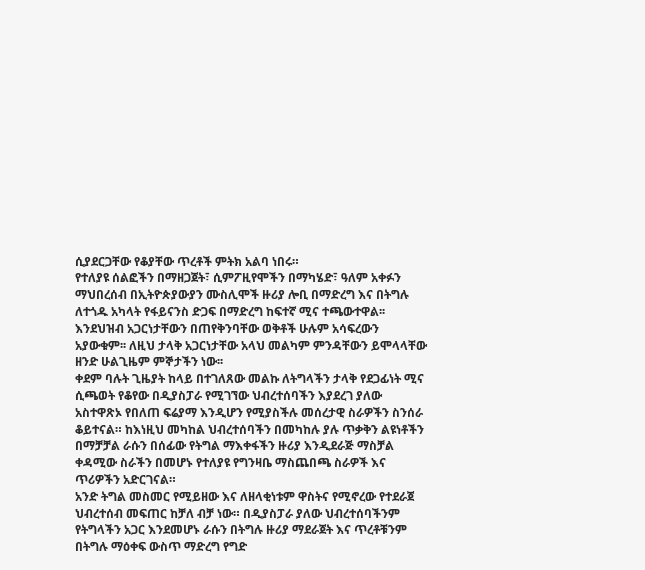ሲያደርጋቸው የቆያቸው ጥረቶች ምትክ አልባ ነበሩ።
የተለያዩ ሰልፎችን በማዘጋጀት፣ ሲምፖዚየሞችን በማካሄድ፣ ዓለም አቀፉን
ማህበረሰብ በኢትዮጵያውያን ሙስሊሞች ዙሪያ ሎቢ በማድረግ እና በትግሉ
ለተጎዱ አካላት የፋይናንስ ድጋፍ በማድረግ ከፍተኛ ሚና ተጫውተዋል፡፡
እንደህዝብ አጋርነታቸውን በጠየቅንባቸው ወቅቶች ሁሉም አሳፍረውን
አያውቁም፡፡ ለዚህ ታላቅ አጋርነታቸው አላህ መልካም ምንዳቸውን ይሞላላቸው
ዘንድ ሁልጊዜም ምኞታችን ነው፡፡
ቀደም ባሉት ጊዜያት ከላይ በተገለጸው መልኩ ለትግላችን ታላቅ የደጋፊነት ሚና
ሲጫወት የቆየው በዲያስፓራ የሚገኘው ህብረተሰባችን እያደረገ ያለው
አስተዋጽኦ የበለጠ ፍሬያማ እንዲሆን የሚያስችሉ መሰረታዊ ስራዎችን ስንሰራ
ቆይተናል። ከእነዚህ መካከል ህብረተሰባችን በመካከሉ ያሉ ጥቃቅን ልዩነቶችን
በማቻቻል ራሱን በሰፊው የትግል ማእቀፋችን ዙሪያ እንዲደራጅ ማስቻል
ቀዳሚው ስራችን በመሆኑ የተለያዩ የግንዛቤ ማስጨበጫ ስራዎች እና
ጥሪዎችን አድርገናል።
አንድ ትግል መስመር የሚይዘው እና ለዘላቂነቱም ዋስትና የሚኖረው የተደራጀ
ህብረተሰብ መፍጠር ከቻለ ብቻ ነው። በዲያስፓራ ያለው ህብረተሰባችንም
የትግላችን አጋር እንደመሆኑ ራሱን በትግሉ ዙሪያ ማደራጀት እና ጥረቶቹንም
በትግሉ ማዕቀፍ ውስጥ ማድረግ የግድ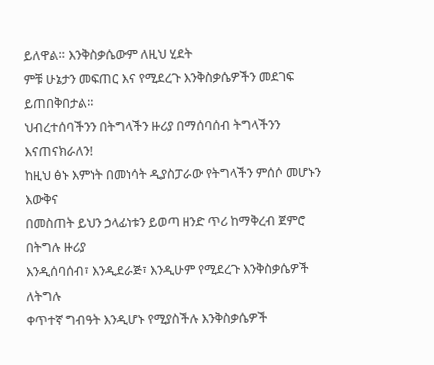ይለዋል። እንቅስቃሴውም ለዚህ ሂደት
ምቹ ሁኔታን መፍጠር እና የሚደረጉ እንቅስቃሴዎችን መደገፍ ይጠበቅበታል።
ህብረተሰባችንን በትግላችን ዙሪያ በማሰባሰብ ትግላችንን እናጠናክራለን!
ከዚህ ፅኑ እምነት በመነሳት ዲያስፓራው የትግላችን ምሰሶ መሆኑን እውቅና
በመስጠት ይህን ኃላፊነቱን ይወጣ ዘንድ ጥሪ ከማቅረብ ጀምሮ በትግሉ ዙሪያ
እንዲሰባሰብ፣ እንዲደራጅ፣ እንዲሁም የሚደረጉ እንቅስቃሴዎች ለትግሉ
ቀጥተኛ ግብዓት እንዲሆኑ የሚያስችሉ እንቅስቃሴዎች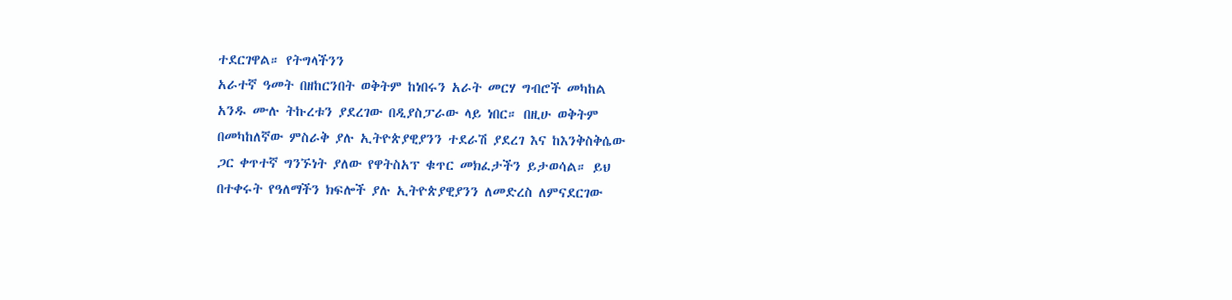ተደርገዋል። የትግላችንን
አራተኛ ዓመት በዘከርንበት ወቅትም ከነበሩን አራት መርሃ ግብሮች መካከል
አንዱ ሙሉ ትኩረቱን ያደረገው በዲያስፓራው ላይ ነበር። በዚሁ ወቅትም
በመካከለኛው ምስራቅ ያሉ ኢትዮጵያዊያንን ተደራሽ ያደረገ እና ከእንቅስቅሴው
ጋር ቀጥተኛ ግንኙነት ያለው የዋትስአፕ ቁጥር መክፈታችን ይታወሳል። ይህ
በተቀሩት የዓለማችን ክፍሎች ያሉ ኢትዮጵያዊያንን ለመድረስ ለምናደርገው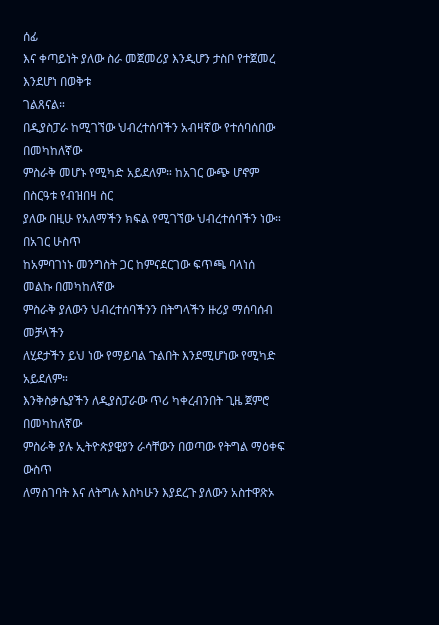ሰፊ
እና ቀጣይነት ያለው ስራ መጀመሪያ እንዲሆን ታስቦ የተጀመረ እንደሆነ በወቅቱ
ገልጸናል።
በዲያስፓራ ከሚገኘው ህብረተሰባችን አብዛኛው የተሰባሰበው በመካከለኛው
ምስራቅ መሆኑ የሚካድ አይደለም። ከአገር ውጭ ሆኖም በስርዓቱ የብዝበዛ ስር
ያለው በዚሁ የአለማችን ክፍል የሚገኘው ህብረተሰባችን ነው። በአገር ሁስጥ
ከአምባገነኑ መንግስት ጋር ከምናደርገው ፍጥጫ ባላነሰ መልኩ በመካከለኛው
ምስራቅ ያለውን ህብረተሰባችንን በትግላችን ዙሪያ ማሰባሰብ መቻላችን
ለሂደታችን ይህ ነው የማይባል ጉልበት እንደሚሆነው የሚካድ አይደለም።
እንቅስቃሴያችን ለዲያስፓራው ጥሪ ካቀረብንበት ጊዜ ጀምሮ በመካከለኛው
ምስራቅ ያሉ ኢትዮጵያዊያን ራሳቸውን በወጣው የትግል ማዕቀፍ ውስጥ
ለማስገባት እና ለትግሉ እስካሁን እያደረጉ ያለውን አስተዋጽኦ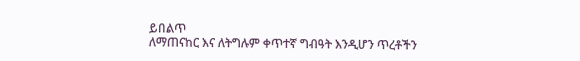ይበልጥ
ለማጠናከር እና ለትግሉም ቀጥተኛ ግብዓት እንዲሆን ጥረቶችን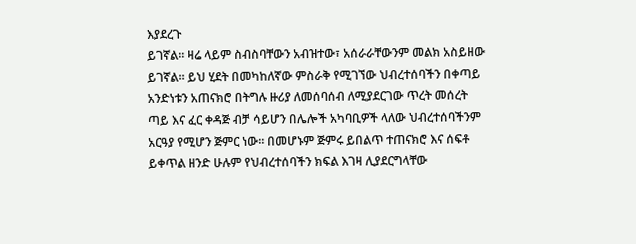እያደረጉ
ይገኛል። ዛሬ ላይም ስብስባቸውን አብዝተው፣ አሰራራቸውንም መልክ አስይዘው
ይገኛል። ይህ ሂደት በመካከለኛው ምስራቅ የሚገኘው ህብረተሰባችን በቀጣይ
አንድነቱን አጠናክሮ በትግሉ ዙሪያ ለመሰባሰብ ለሚያደርገው ጥረት መሰረት
ጣይ እና ፈር ቀዳጅ ብቻ ሳይሆን በሌሎች አካባቢዎች ላለው ህብረተሰባችንም
አርዓያ የሚሆን ጅምር ነው። በመሆኑም ጅምሩ ይበልጥ ተጠናክሮ እና ሰፍቶ
ይቀጥል ዘንድ ሁሉም የህብረተሰባችን ክፍል እገዛ ሊያደርግላቸው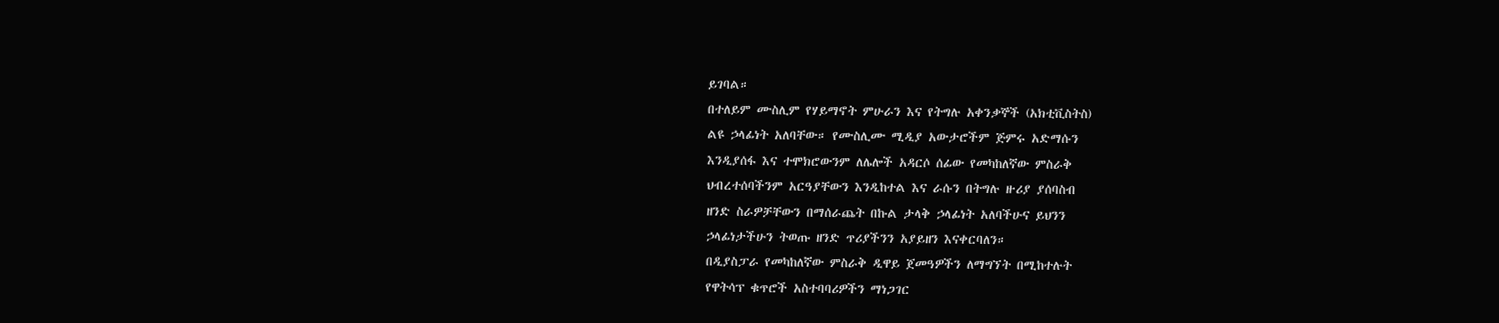ይገባል።
በተለይም ሙስሊም የሃይማኖት ምሁራን እና የትግሉ አቀንቃኞች (አክቲቪስትስ)
ልዩ ኃላፊነት አለባቸው። የሙስሊሙ ሚዲያ አውታሮችም ጅምሩ አድማሱን
እንዲያሰፋ እና ተሞክሮውንም ለሌሎች አዳርሶ ሰፊው የመካከለኛው ምስራቅ
ህብረተሰባችንም አርዓያቸውን እንዲከተል እና ራሱን በትግሉ ዙሪያ ያሰባስብ
ዘንድ ስራዎቻቸውን በማሰራጨት በኩል ታላቅ ኃላፊነት አለባችሁና ይህንን
ኃላፊነታችሁን ትወጡ ዘንድ ጥሪያችንን አያይዘን እናቀርባለን።
በዲያስፓራ የመካከለኛው ምስራቅ ዲዋይ ጀመዓዎችን ለማግኘት በሚከተሉት
የዋትሳፕ ቁጥሮች አስተባባሪዎችን ማነጋገር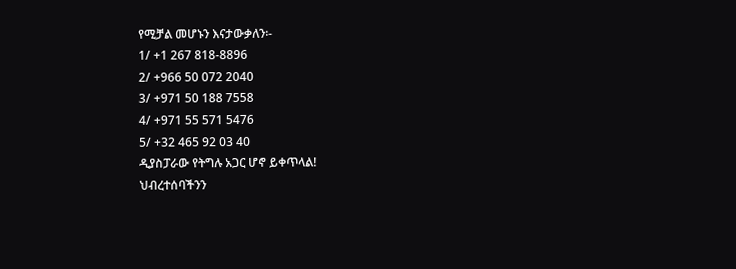የሚቻል መሆኑን እናታውቃለን፡-
1/ +1 267 818-8896
2/ +966 50 072 2040
3/ +971 50 188 7558
4/ +971 55 571 5476
5/ +32 465 92 03 40
ዲያስፓራው የትግሉ አጋር ሆኖ ይቀጥላል!
ህብረተሰባችንን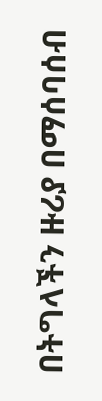በትግላችን ዙሪያ በማሰባሰብ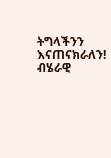ትግላችንን እናጠናክራለን!
ብሄራዊ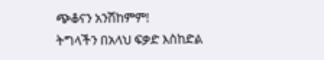ጭቆናን አንሽከምም!
ትግላችን በአላህ ፍቃድ እስከድል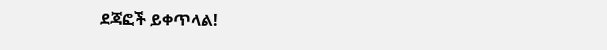ደጃፎች ይቀጥላል!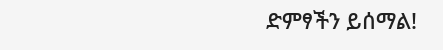ድምፃችን ይሰማል!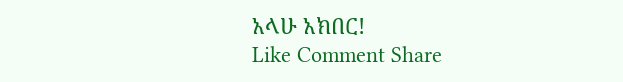አላሁ አክበር!
Like Comment Share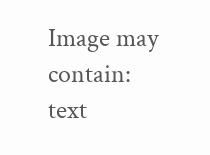Image may contain: text